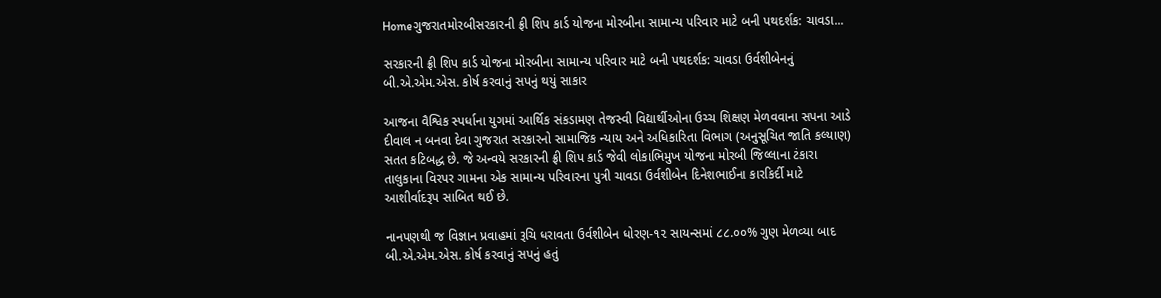Homeગુજરાતમોરબીસરકારની ફ્રી શિપ કાર્ડ યોજના મોરબીના સામાન્ય પરિવાર માટે બની પથદર્શક: ચાવડા...

સરકારની ફ્રી શિપ કાર્ડ યોજના મોરબીના સામાન્ય પરિવાર માટે બની પથદર્શક: ચાવડા ઉર્વશીબેનનું બી.એ.એમ.એસ. કોર્ષ કરવાનું સપનું થયું સાકાર

આજના વૈશ્વિક સ્પર્ધાના યુગમાં આર્થિક સંકડામણ તેજસ્વી વિદ્યાર્થીઓના ઉચ્ચ શિક્ષણ મેળવવાના સપના આડે દીવાલ ન બનવા દેવા ગુજરાત સરકારનો સામાજિક ન્યાય અને અધિકારિતા વિભાગ (અનુસૂચિત જાતિ કલ્યાણ) સતત કટિબદ્ધ છે. જે અન્વયે સરકારની ફ્રી શિપ કાર્ડ જેવી લોકાભિમુખ યોજના મોરબી જિલ્લાના ટંકારા તાલુકાના વિરપર ગામના એક સામાન્ય પરિવારના પુત્રી ચાવડા ઉર્વશીબેન દિનેશભાઈના કારકિર્દી માટે આશીર્વાદરૂપ સાબિત થઈ છે.

નાનપણથી જ વિજ્ઞાન પ્રવાહમાં રૂચિ ધરાવતા ઉર્વશીબેન ધોરણ-૧૨ સાયન્સમાં ૮૮.૦૦% ગુણ મેળવ્યા બાદ બી.એ.એમ.એસ. કોર્ષ કરવાનું સપનું હતું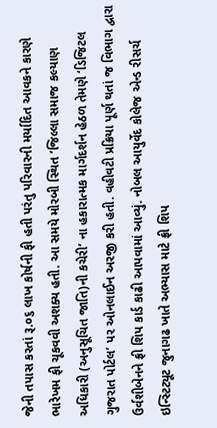જેની તપાસ કરતાં રૂ.૦૬ લાખ કોર્ષની ફી હતી પરંતુ પરિવારની મર્યાદિત આવકને કારણે ભારેખમ ફી ચૂકવવી અશક્ય હતી. આ સમયે મોરબી સ્થિત ‘જિલ્લા સમાજ કલ્યાણ અધિકારી (અનુસૂચિત જાતિ)ની કચેરી’ ના હકારાત્મક માર્ગદર્શન હેઠળ તેમણે ‘ડિજિટલ ગુજરાત પોર્ટલ’ પર ઓનલાઈન અરજી કરી હતી. વહીવટી પ્રક્રિયા પૂર્ણ થતાં જ વિભાગ દ્વારા ઉર્વશીબેનને ફ્રી શિપ કાર્ડ કાઢી આપવામાં આવ્યું. નોબલ આયુર્વેદ કોલેજ એન્ડ રીસર્ચ ઇન્સ્ટિટ્યૂટ જુનાગઢ ખાતે અભ્યાસ માટે ફ્રી શિપ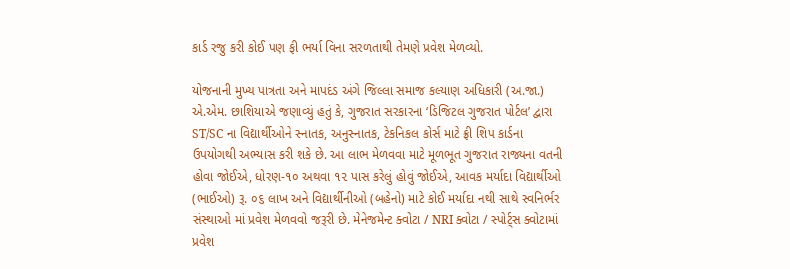કાર્ડ રજુ કરી કોઈ પણ ફી ભર્યા વિના સરળતાથી તેમણે પ્રવેશ મેળવ્યો.

યોજનાની મુખ્ય પાત્રતા અને માપદંડ અંગે જિલ્લા સમાજ કલ્યાણ અધિકારી (અ.જા.) એ.એમ. છાશિયાએ જણાવ્યું હતું કે, ગુજરાત સરકારના ‘ડિજિટલ ગુજરાત પોર્ટલ’ દ્વારા ST/SC ના વિદ્યાર્થીઓને સ્નાતક, અનુસ્નાતક, ટેકનિકલ કોર્સ માટે ફ્રી શિપ કાર્ડના ઉપયોગથી અભ્યાસ કરી શકે છે. આ લાભ મેળવવા માટે મૂળભૂત ગુજરાત રાજ્યના વતની હોવા જોઈએ, ધોરણ-૧૦ અથવા ૧૨ પાસ કરેલું હોવું જોઈએ, આવક મર્યાદા વિદ્યાર્થીઓ (ભાઈઓ) રૂ. ૦૬ લાખ અને વિદ્યાર્થીનીઓ (બહેનો) માટે કોઈ મર્યાદા નથી સાથે સ્વનિર્ભર સંસ્થાઓ માં પ્રવેશ મેળવવો જરૂરી છે. મેનેજમેન્ટ ક્વોટા / NRI ક્વોટા / સ્પોર્ટ્સ ક્વોટામાં પ્રવેશ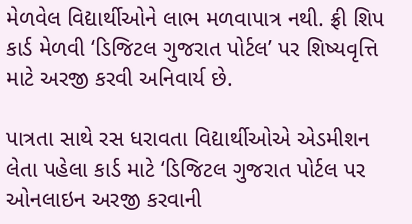મેળવેલ વિદ્યાર્થીઓને લાભ મળવાપાત્ર નથી. ફ્રી શિપ કાર્ડ મેળવી ‘ડિજિટલ ગુજરાત પોર્ટલ’ પર શિષ્યવૃત્તિ માટે અરજી કરવી અનિવાર્ય છે.

પાત્રતા સાથે રસ ધરાવતા વિદ્યાર્થીઓએ એડમીશન લેતા પહેલા કાર્ડ માટે ‘ડિજિટલ ગુજરાત પોર્ટલ પર ઓનલાઇન અરજી કરવાની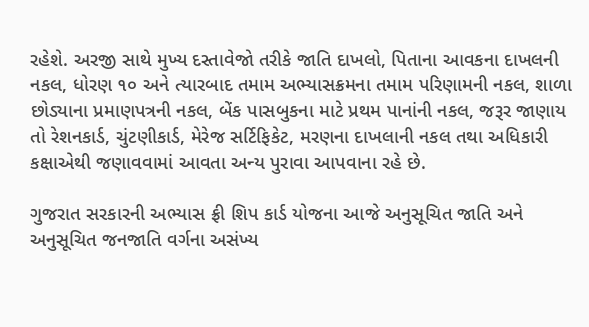રહેશે. અરજી સાથે મુખ્ય દસ્તાવેજો તરીકે જાતિ દાખલો, પિતાના આવકના દાખલની નકલ, ધોરણ ૧૦ અને ત્યારબાદ તમામ અભ્યાસક્રમના તમામ પરિણામની નકલ, શાળા છોડ્યાના પ્રમાણપત્રની નકલ, બેંક પાસબુકના માટે પ્રથમ પાનાંની નકલ, જરૂર જાણાય તો રેશનકાર્ડ, ચુંટણીકાર્ડ, મેરેજ સર્ટિફિકેટ, મરણના દાખલાની નકલ તથા અધિકારી કક્ષાએથી જણાવવામાં આવતા અન્ય પુરાવા આપવાના રહે છે.

ગુજરાત સરકારની અભ્યાસ ફ્રી શિપ કાર્ડ યોજના આજે અનુસૂચિત જાતિ અને અનુસૂચિત જનજાતિ વર્ગના અસંખ્ય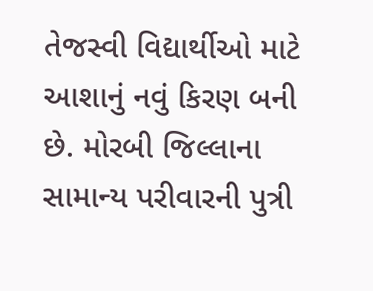તેજસ્વી વિદ્યાર્થીઓ માટે આશાનું નવું કિરણ બની છે. મોરબી જિલ્લાના સામાન્ય પરીવારની પુત્રી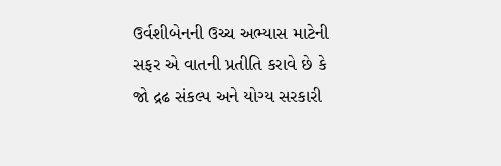ઉર્વશીબેનની ઉચ્ચ અભ્યાસ માટેની સફર એ વાતની પ્રતીતિ કરાવે છે કે જો દ્રઢ સંકલ્પ અને યોગ્ય સરકારી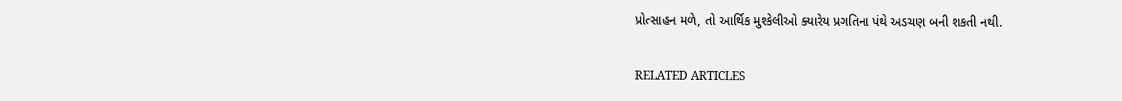પ્રોત્સાહન મળે, તો આર્થિક મુશ્કેલીઓ ક્યારેય પ્રગતિના પંથે અડચણ બની શકતી નથી.

RELATED ARTICLES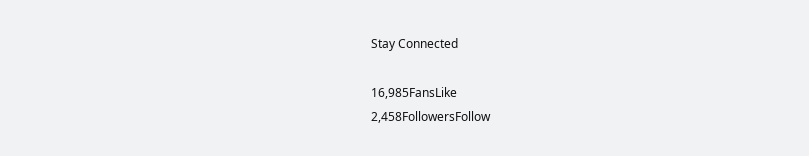Stay Connected

16,985FansLike
2,458FollowersFollow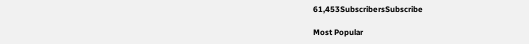61,453SubscribersSubscribe

Most Popular